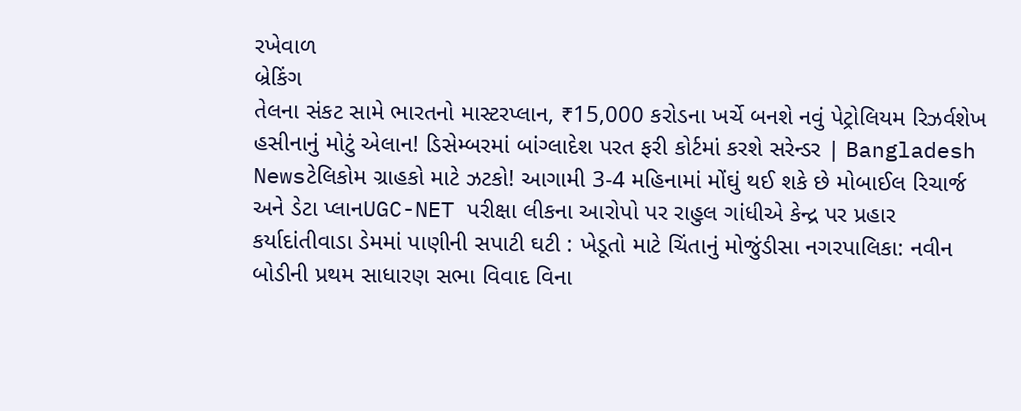રખેવાળ
બ્રેકિંગ
તેલના સંકટ સામે ભારતનો માસ્ટરપ્લાન, ₹15,000 કરોડના ખર્ચે બનશે નવું પેટ્રોલિયમ રિઝર્વશેખ હસીનાનું મોટું એલાન! ડિસેમ્બરમાં બાંગ્લાદેશ પરત ફરી કોર્ટમાં કરશે સરેન્ડર | Bangladesh Newsટેલિકોમ ગ્રાહકો માટે ઝટકો! આગામી 3-4 મહિનામાં મોંઘું થઈ શકે છે મોબાઈલ રિચાર્જ અને ડેટા પ્લાનUGC-NET પરીક્ષા લીકના આરોપો પર રાહુલ ગાંધીએ કેન્દ્ર પર પ્રહાર કર્યાદાંતીવાડા ડેમમાં પાણીની સપાટી ઘટી : ખેડૂતો માટે ચિંતાનું મોજુંડીસા નગરપાલિકા: નવીન બોડીની પ્રથમ સાધારણ સભા વિવાદ વિના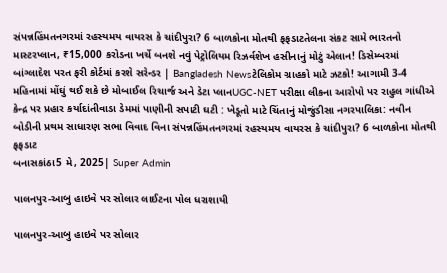સંપન્નહિંમતનગરમાં રહસ્યમય વાયરસ કે ચાંદીપુરા? 6 બાળકોના મોતથી ફફડાટતેલના સંકટ સામે ભારતનો માસ્ટરપ્લાન, ₹15,000 કરોડના ખર્ચે બનશે નવું પેટ્રોલિયમ રિઝર્વશેખ હસીનાનું મોટું એલાન! ડિસેમ્બરમાં બાંગ્લાદેશ પરત ફરી કોર્ટમાં કરશે સરેન્ડર | Bangladesh Newsટેલિકોમ ગ્રાહકો માટે ઝટકો! આગામી 3-4 મહિનામાં મોંઘું થઈ શકે છે મોબાઈલ રિચાર્જ અને ડેટા પ્લાનUGC-NET પરીક્ષા લીકના આરોપો પર રાહુલ ગાંધીએ કેન્દ્ર પર પ્રહાર કર્યાદાંતીવાડા ડેમમાં પાણીની સપાટી ઘટી : ખેડૂતો માટે ચિંતાનું મોજુંડીસા નગરપાલિકા: નવીન બોડીની પ્રથમ સાધારણ સભા વિવાદ વિના સંપન્નહિંમતનગરમાં રહસ્યમય વાયરસ કે ચાંદીપુરા? 6 બાળકોના મોતથી ફફડાટ
બનાસકાંઠા5 મે, 2025| Super Admin

પાલનપુર-આબુ હાઇવે પર સોલાર લાઈટના પોલ ધરાશાયી

પાલનપુર-આબુ હાઇવે પર સોલાર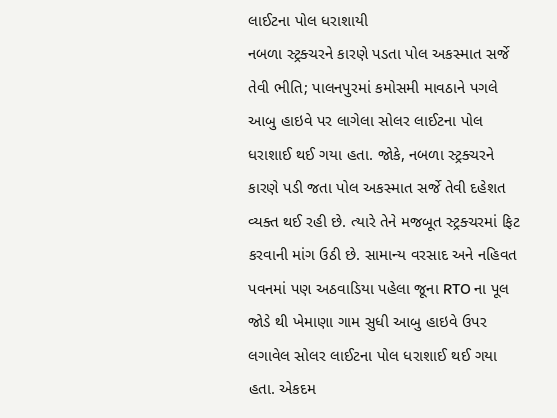લાઈટના પોલ ધરાશાયી
નબળા સ્ટ્રક્ચરને કારણે પડતા પોલ અકસ્માત સર્જે તેવી ભીતિ; પાલનપુરમાં કમોસમી માવઠાને પગલે આબુ હાઇવે પર લાગેલા સોલર લાઈટના પોલ ધરાશાઈ થઈ ગયા હતા. જોકે, નબળા સ્ટ્રક્ચરને કારણે પડી જતા પોલ અકસ્માત સર્જે તેવી દહેશત વ્યક્ત થઈ રહી છે. ત્યારે તેને મજબૂત સ્ટ્રક્ચરમાં ફિટ કરવાની માંગ ઉઠી છે. સામાન્ય વરસાદ અને નહિવત પવનમાં પણ અઠવાડિયા પહેલા જૂના RTO ના પૂલ જોડે થી ખેમાણા ગામ સુધી આબુ હાઇવે ઉપર લગાવેલ સોલર લાઈટના પોલ ધરાશાઈ થઈ ગયા હતા. એકદમ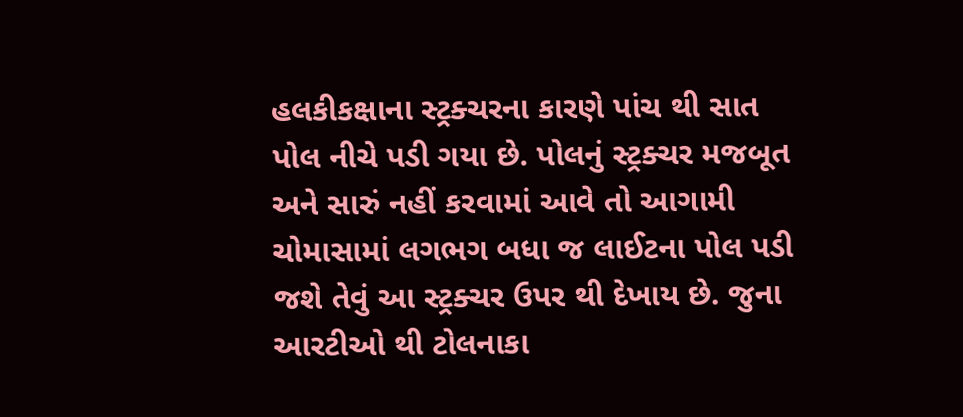હલકીકક્ષાના સ્ટ્રક્ચરના કારણે પાંચ થી સાત પોલ નીચે પડી ગયા છે. પોલનું સ્ટ્રક્ચર મજબૂત અને સારું નહીં કરવામાં આવે તો આગામી ચોમાસામાં લગભગ બધા જ લાઈટના પોલ પડી જશે તેવું આ સ્ટ્રક્ચર ઉપર થી દેખાય છે. જુના આરટીઓ થી ટોલનાકા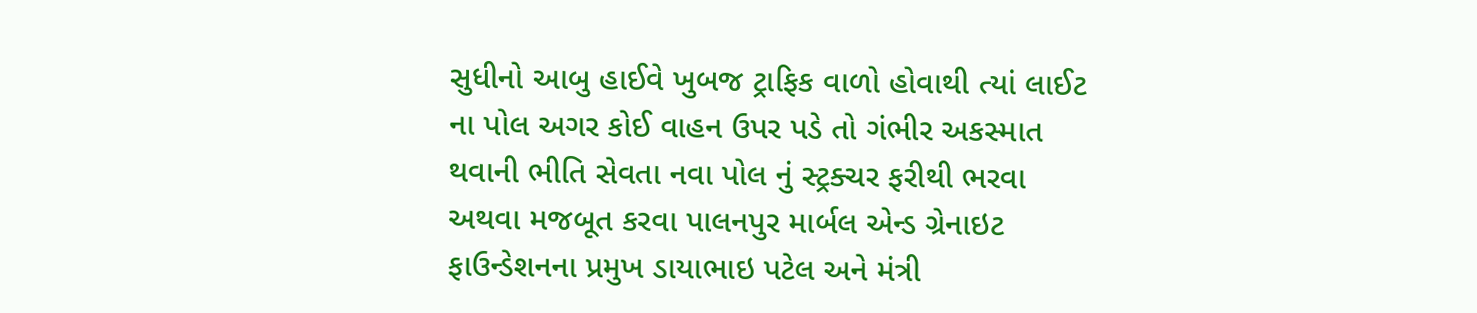સુધીનો આબુ હાઈવે ખુબજ ટ્રાફિક વાળો હોવાથી ત્યાં લાઈટ ના પોલ અગર કોઈ વાહન ઉપર પડે તો ગંભીર અકસ્માત થવાની ભીતિ સેવતા નવા પોલ નું સ્ટ્રક્ચર ફરીથી ભરવા અથવા મજબૂત કરવા પાલનપુર માર્બલ એન્ડ ગ્રેનાઇટ ફાઉન્ડેશનના પ્રમુખ ડાયાભાઇ પટેલ અને મંત્રી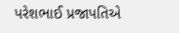પરેશભાઈ પ્રજાપતિએ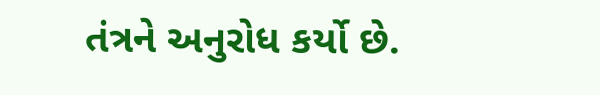તંત્રને અનુરોધ કર્યો છે.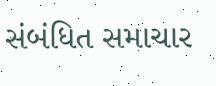સંબંધિત સમાચાર